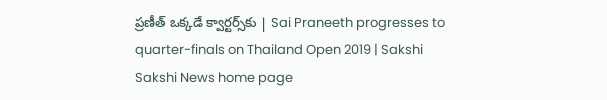ప్రణీత్‌ ఒక్కడే క్వార్టర్స్‌కు | Sai Praneeth progresses to quarter-finals on Thailand Open 2019 | Sakshi
Sakshi News home page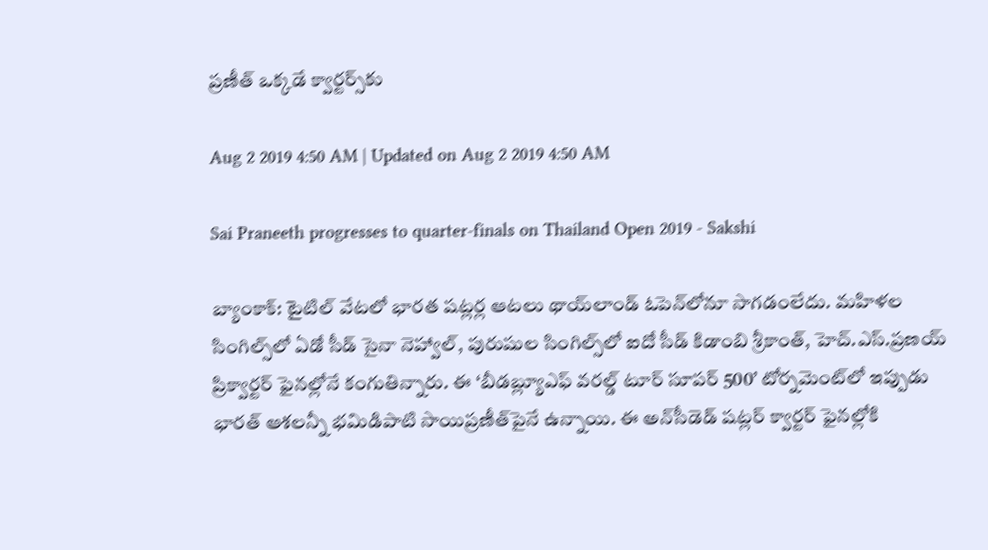ప్రణీత్‌ ఒక్కడే క్వార్టర్స్‌కు

Aug 2 2019 4:50 AM | Updated on Aug 2 2019 4:50 AM

Sai Praneeth progresses to quarter-finals on Thailand Open 2019 - Sakshi

బ్యాంకాక్‌: టైటిల్‌ వేటలో భారత షట్లర్ల ఆటలు థాయ్‌లాండ్‌ ఓపెన్‌లోనూ సాగడంలేదు. మహిళల సింగిల్స్‌లో ఏడో సీడ్‌ సైనా నెహ్వాల్, పురుషుల సింగిల్స్‌లో ఐదో సీడ్‌ కిడాంబి శ్రీకాంత్, హెచ్‌.ఎస్‌.ప్రణయ్‌ ప్రిక్వార్టర్‌ ఫైనల్లోనే కంగుతిన్నారు. ఈ ‘బీడబ్ల్యూఎఫ్‌ వరల్డ్‌ టూర్‌ సూపర్‌ 500’ టోర్నమెంట్‌లో ఇప్పుడు భారత్‌ ఆశలన్నీ భమిడిపాటి సాయిప్రణీత్‌పైనే ఉన్నాయి. ఈ అన్‌సీడెడ్‌ షట్లర్‌ క్వార్టర్‌ ఫైనల్లోకి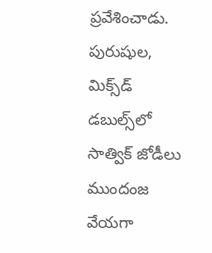ప్రవేశించాడు. పురుషుల, మిక్స్‌డ్‌ డబుల్స్‌లో సాత్విక్‌ జోడీలు ముందంజ వేయగా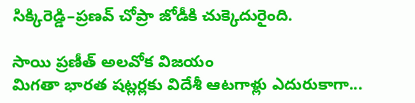సిక్కిరెడ్డి–ప్రణవ్‌ చోప్రా జోడీకి చుక్కెదురైంది.

సాయి ప్రణీత్‌ అలవోక విజయం
మిగతా భారత షట్లర్లకు విదేశీ ఆటగాళ్లు ఎదురుకాగా...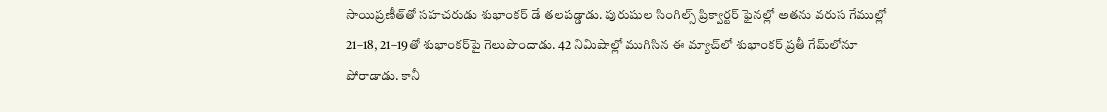సాయిప్రణీత్‌తో సహచరుడు శుభాంకర్‌ డే తలపడ్డాడు. పురుషుల సింగిల్స్‌ ప్రిక్వార్టర్‌ ఫైనల్లో అతను వరుస గేముల్లో 21–18, 21–19తో శుభాంకర్‌పై గెలుపొందాడు. 42 నిమిషాల్లో ముగిసిన ఈ మ్యాచ్‌లో శుభాంకర్‌ ప్రతీ గేమ్‌లోనూ పోరాడాడు. కానీ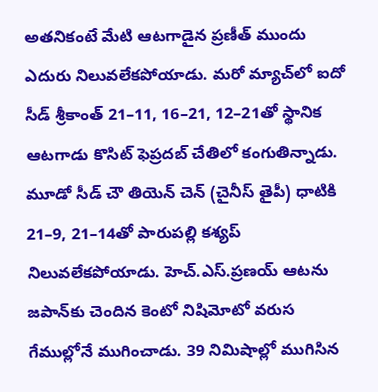అతనికంటే మేటి ఆటగాడైన ప్రణీత్‌ ముందు ఎదురు నిలువలేకపోయాడు. మరో మ్యాచ్‌లో ఐదో సీడ్‌ శ్రీకాంత్‌ 21–11, 16–21, 12–21తో స్థానిక ఆటగాడు కొసిట్‌ ఫెప్రదబ్‌ చేతిలో కంగుతిన్నాడు. మూడో సీడ్‌ చౌ తియెన్‌ చెన్‌ (చైనీస్‌ తైపీ) ధాటికి 21–9, 21–14తో పారుపల్లి కశ్యప్‌ నిలువలేకపోయాడు. హెచ్‌.ఎస్‌.ప్రణయ్‌ ఆటను జపాన్‌కు చెందిన కెంటో నిషిమోటో వరుస గేముల్లోనే ముగించాడు. 39 నిమిషాల్లో ముగిసిన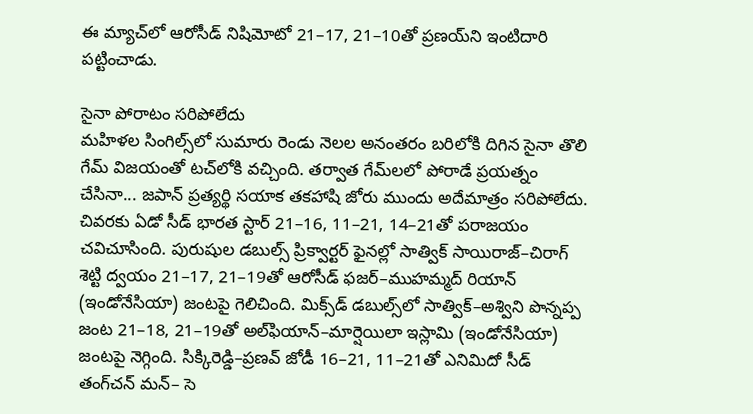ఈ మ్యాచ్‌లో ఆరోసీడ్‌ నిషిమోటో 21–17, 21–10తో ప్రణయ్‌ని ఇంటిదారి పట్టించాడు.

సైనా పోరాటం సరిపోలేదు
మహిళల సింగిల్స్‌లో సుమారు రెండు నెలల అనంతరం బరిలోకి దిగిన సైనా తొలి గేమ్‌ విజయంతో టచ్‌లోకి వచ్చింది. తర్వాత గేమ్‌లలో పోరాడే ప్రయత్నం చేసినా... జపాన్‌ ప్రత్యర్థి సయాక తకహాషి జోరు ముందు అదేమాత్రం సరిపోలేదు. చివరకు ఏడో సీడ్‌ భారత స్టార్‌ 21–16, 11–21, 14–21తో పరాజయం చవిచూసింది. పురుషుల డబుల్స్‌ ప్రిక్వార్టర్‌ ఫైనల్లో సాత్విక్‌ సాయిరాజ్‌–చిరాగ్‌ శెట్టి ద్వయం 21–17, 21–19తో ఆరోసీడ్‌ ఫజర్‌–ముహమ్మద్‌ రియాన్‌ (ఇండోనేసియా) జంటపై గెలిచింది. మిక్స్‌డ్‌ డబుల్స్‌లో సాత్విక్‌–అశ్విని పొన్నప్ప జంట 21–18, 21–19తో అల్‌ఫియాన్‌–మార్షెయిలా ఇస్లామి (ఇండోనేసియా) జంటపై నెగ్గింది. సిక్కిరెడ్డి–ప్రణవ్‌ జోడీ 16–21, 11–21తో ఎనిమిదో సీడ్‌ తంగ్‌చన్‌ మన్‌– సె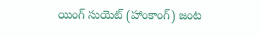యింగ్‌ సుయెట్‌ (హాంకాంగ్‌) జంట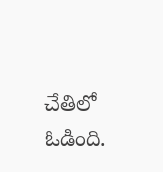చేతిలో ఓడింది.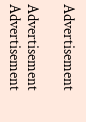Advertisement

Advertisement
Advertisement